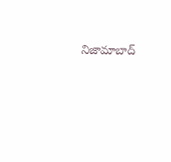నిజామాబాద్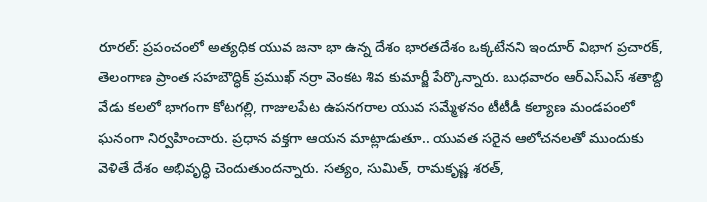రూరల్: ప్రపంచంలో అత్యధిక యువ జనా భా ఉన్న దేశం భారతదేశం ఒక్కటేనని ఇందూర్ విభాగ ప్రచారక్, తెలంగాణ ప్రాంత సహబౌద్ధిక్ ప్రముఖ్ నర్రా వెంకట శివ కుమార్జీ పేర్కొన్నారు. బుధవారం ఆర్ఎస్ఎస్ శతాబ్ది వేడు కలలో భాగంగా కోటగల్లి, గాజులపేట ఉపనగరాల యువ సమ్మేళనం టీటీడీ కల్యాణ మండపంలో ఘనంగా నిర్వహించారు. ప్రధాన వక్తగా ఆయన మాట్లాడుతూ.. యువత సరైన ఆలోచనలతో ముందుకు వెళితే దేశం అభివృద్ధి చెందుతుందన్నారు. సత్యం, సుమిత్, రామకృష్ణ శరత్,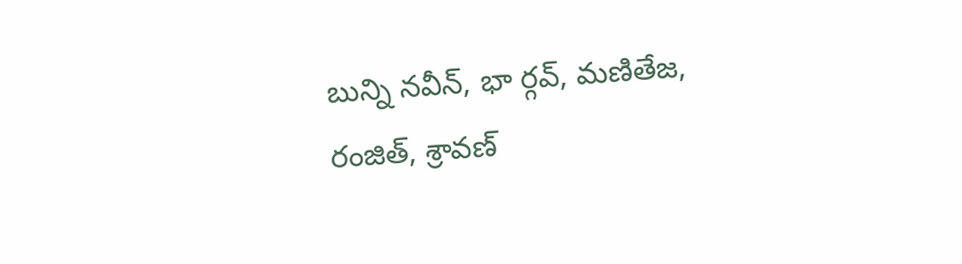బున్ని నవీన్, భా ర్గవ్, మణితేజ, రంజిత్, శ్రావణ్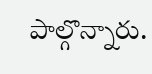పాల్గొన్నారు.